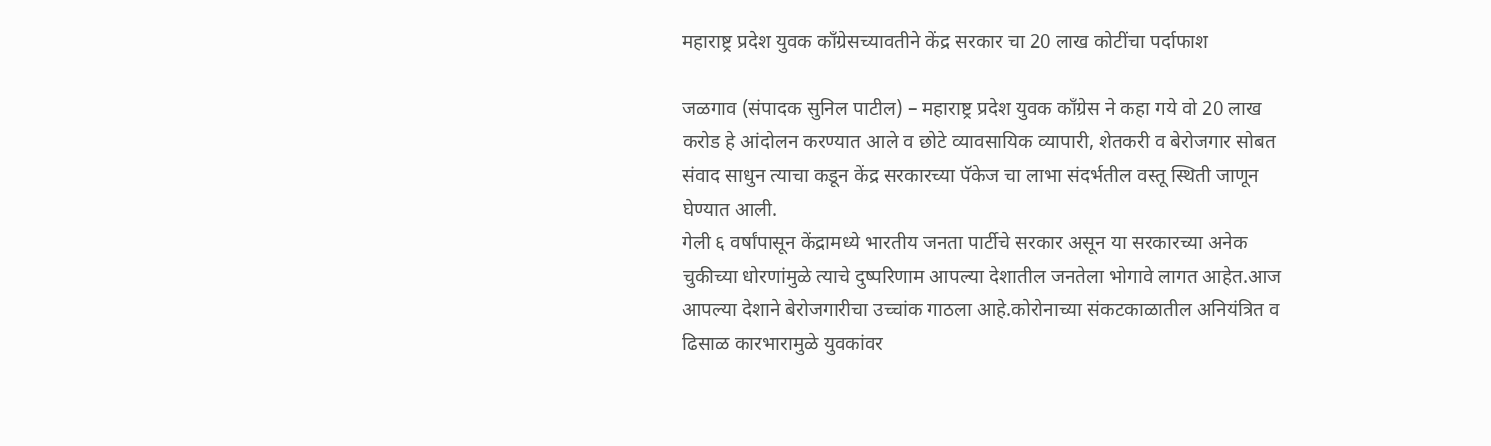महाराष्ट्र प्रदेश युवक काँग्रेसच्यावतीने केंद्र सरकार चा 20 लाख कोटींचा पर्दाफाश

जळगाव (संपादक सुनिल पाटील) – महाराष्ट्र प्रदेश युवक काँग्रेस ने कहा गये वो 20 लाख करोड हे आंदोलन करण्यात आले व छोटे व्यावसायिक व्यापारी, शेतकरी व बेरोजगार सोबत संवाद साधुन त्याचा कडून केंद्र सरकारच्या पॅकेज चा लाभा संदर्भतील वस्तू स्थिती जाणून घेण्यात आली.
गेली ६ वर्षांपासून केंद्रामध्ये भारतीय जनता पार्टीचे सरकार असून या सरकारच्या अनेक चुकीच्या धोरणांमुळे त्याचे दुष्परिणाम आपल्या देशातील जनतेला भोगावे लागत आहेत.आज आपल्या देशाने बेरोजगारीचा उच्चांक गाठला आहे.कोरोनाच्या संकटकाळातील अनियंत्रित व ढिसाळ कारभारामुळे युवकांवर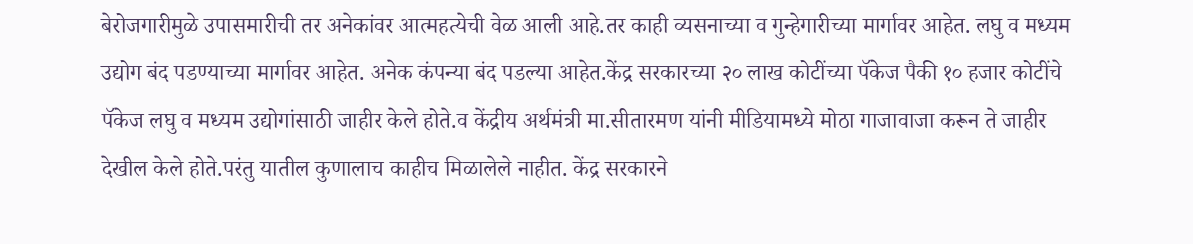बेरोजगारीमुळे उपासमारीची तर अनेकांवर आत्महत्येची वेळ आली आहे.तर काही व्यसनाच्या व गुन्हेगारीच्या मार्गावर आहेत. लघु व मध्यम उद्योग बंद पडण्याच्या मार्गावर आहेत. अनेक कंपन्या बंद पडल्या आहेत.केंद्र सरकारच्या २० लाख कोटींच्या पॅकेज पैकी १० हजार कोटींचे पॅकेज लघु व मध्यम उद्योगांसाठी जाहीर केले होते.व केंद्रीय अर्थमंत्री मा.सीतारमण यांनी मीडियामध्ये मोठा गाजावाजा करून ते जाहीर देखील केले होते.परंतु यातील कुणालाच काहीच मिळालेले नाहीत. केंद्र सरकारने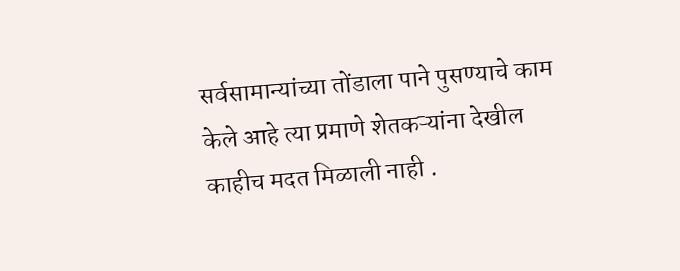सर्वसामान्यांच्या तोंडाला पाने पुसण्याचे काम केले आहे त्या प्रमाणे शेतकऱ्यांना देखील काहीच मदत मिळाली नाही .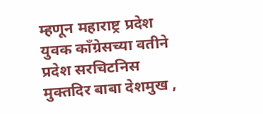म्हणून महाराष्ट्र प्रदेश युवक काँग्रेसच्या वतीने प्रदेश सरचिटनिस मुक्तदिर बाबा देशमुख ,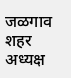जळगाव शहर अध्यक्ष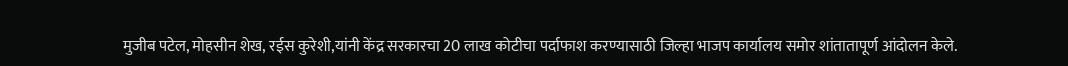मुजीब पटेल, मोहसीन शेख, रईस कुरेशी,यांनी केंद्र सरकारचा 20 लाख कोटीचा पर्दाफाश करण्यासाठी जिल्हा भाजप कार्यालय समोर शांतातापूर्ण आंदोलन केले.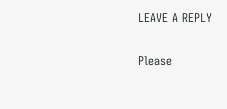LEAVE A REPLY

Please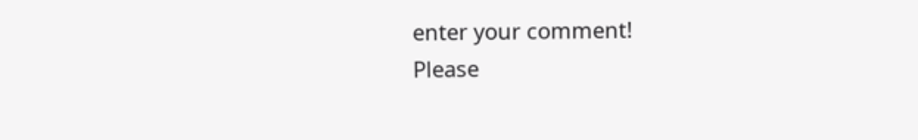enter your comment!
Please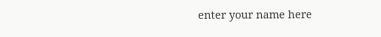enter your name here